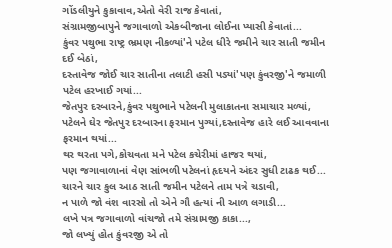ગોંડલીયુને કુકાવાવ,એતો વેરી રાજ કેવાતાં,
સંગ્રામજીબાપુને જગાવાળો એકબીજાના લોઈના પ્યાસી કેવાતાં...
કુંવર પથુભા રાષ્ટ્ર ભ્રમણ નીકળ્યાં'ને પટેલ ધીરે જમીને ચાર સાતી જમીન દઈ બેઠાં,
દસ્તાવેજ જોઈ ચાર સાતીના તલાટી હસી પડ્યાં'પણ કુંવરજી'ને જમાળી પટેલ હરખાઈ ગયાં...
જેતપુર દરબારને,કુંવર પથુભાને પટેલની મુલાકાતના સમાચાર મળ્યાં,
પટેલને ઘેર જેતપુર દરબારના ફરમાન પુગ્યાં,દસ્તાવેજ હારે લઈ આવવાના ફરમાન થયાં...
થર થરતા પગે,કોચવતા મને પટેલ કચેરીમાં હાજર થયાં,
પણ જગાવાળાનાં વેણ સાંભળી પટેલનાં હૃદયને અંદર સુધી ટાઢક થઈ...
ચારને ચાર કુલ આઠ સાતી જમીન પટેલને તામ પત્રે ચડાવી,
ન પાળે જો વંશ વારસો તો એને ગૌ હત્યાં ની આળ લગાડી...
લખે પત્ર જગાવાળો વાંચજો તમે સંગ્રામજી કાકા...,
જો લખ્યું હોત કુંવરજી એ તો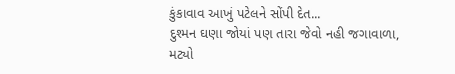કુંકાવાવ આખું પટેલને સોંપી દેત...
દુશ્મન ઘણા જોયાં પણ તારા જેવો નહી જગાવાળા,
મટ્યો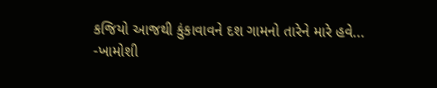કજિયો આજથી કુંકાવાવને દશ ગામનો તારેને મારે હવે...
-ખામોશી